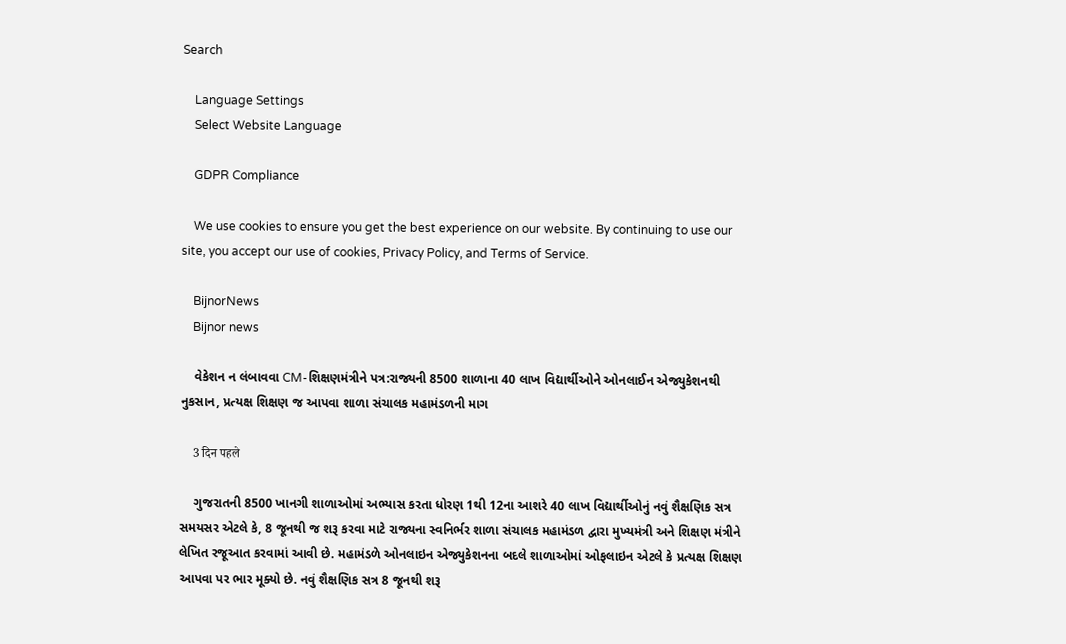Search

    Language Settings
    Select Website Language

    GDPR Compliance

    We use cookies to ensure you get the best experience on our website. By continuing to use our site, you accept our use of cookies, Privacy Policy, and Terms of Service.

    BijnorNews
    Bijnor news

    વેકેશન ન લંબાવવા CM-શિક્ષણમંત્રીને પત્ર:રાજ્યની 8500 શાળાના 40 લાખ વિદ્યાર્થીઓને ઓનલાઈન એજ્યુકેશનથી નુકસાન, પ્રત્યક્ષ શિક્ષણ જ આપવા શાળા સંચાલક મહામંડળની માગ

    3 दिन पहले

    ગુજરાતની 8500 ખાનગી શાળાઓમાં અભ્યાસ કરતા ધોરણ 1થી 12ના આશરે 40 લાખ વિદ્યાર્થીઓનું નવું શૈક્ષણિક સત્ર સમયસર એટલે કે, 8 જૂનથી જ શરૂ કરવા માટે રાજ્યના સ્વનિર્ભર શાળા સંચાલક મહામંડળ દ્વારા મુખ્યમંત્રી અને શિક્ષણ મંત્રીને લેખિત રજૂઆત કરવામાં આવી છે. મહામંડળે ઓનલાઇન એજ્યુકેશનના બદલે શાળાઓમાં ઓફલાઇન એટલે કે પ્રત્યક્ષ શિક્ષણ આપવા પર ભાર મૂક્યો છે. નવું શૈક્ષણિક સત્ર 8 જૂનથી શરૂ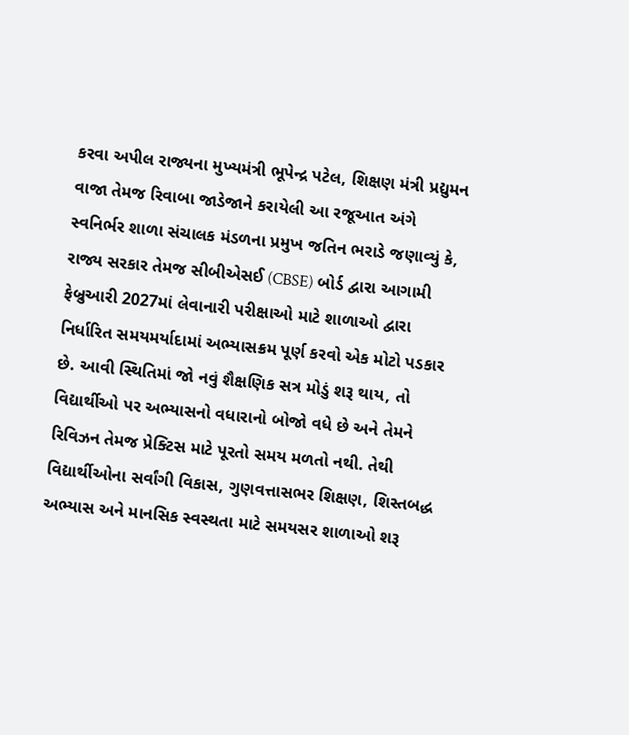કરવા અપીલ રાજ્યના મુખ્યમંત્રી ભૂપેન્દ્ર પટેલ, શિક્ષણ મંત્રી પ્રદ્યુમન વાજા તેમજ રિવાબા જાડેજાને કરાયેલી આ રજૂઆત અંગે સ્વનિર્ભર શાળા સંચાલક મંડળના પ્રમુખ જતિન ભરાડે જણાવ્યું કે, રાજ્ય સરકાર તેમજ સીબીએસઈ (CBSE) બોર્ડ દ્વારા આગામી ફેબ્રુઆરી 2027માં લેવાનારી પરીક્ષાઓ માટે શાળાઓ દ્વારા નિર્ધારિત સમયમર્યાદામાં અભ્યાસક્રમ પૂર્ણ કરવો એક મોટો પડકાર છે. આવી સ્થિતિમાં જો નવું શૈક્ષણિક સત્ર મોડું શરૂ થાય, તો વિદ્યાર્થીઓ પર અભ્યાસનો વધારાનો બોજો વધે છે અને તેમને રિવિઝન તેમજ પ્રેક્ટિસ માટે પૂરતો સમય મળતો નથી. તેથી વિદ્યાર્થીઓના સર્વાંગી વિકાસ, ગુણવત્તાસભર શિક્ષણ, શિસ્તબદ્ધ અભ્યાસ અને માનસિક સ્વસ્થતા માટે સમયસર શાળાઓ શરૂ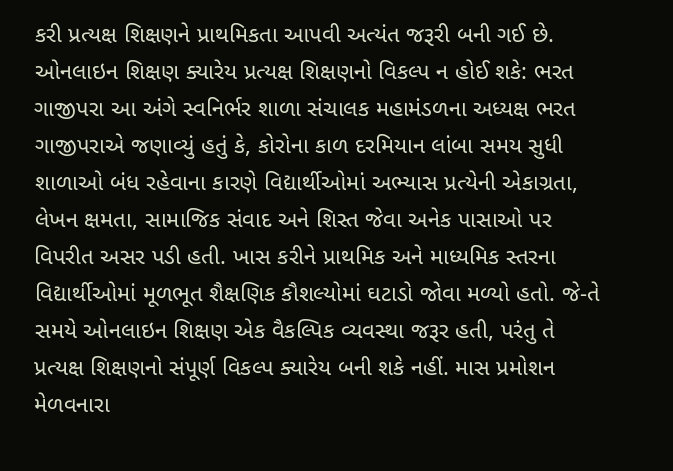કરી પ્રત્યક્ષ શિક્ષણને પ્રાથમિકતા આપવી અત્યંત જરૂરી બની ગઈ છે. ઓનલાઇન શિક્ષણ ક્યારેય પ્રત્યક્ષ શિક્ષણનો વિકલ્પ ન હોઈ શકે: ભરત ગાજીપરા આ અંગે સ્વનિર્ભર શાળા સંચાલક મહામંડળના અધ્યક્ષ ભરત ગાજીપરાએ જણાવ્યું હતું કે, કોરોના કાળ દરમિયાન લાંબા સમય સુધી શાળાઓ બંધ રહેવાના કારણે વિદ્યાર્થીઓમાં અભ્યાસ પ્રત્યેની એકાગ્રતા, લેખન ક્ષમતા, સામાજિક સંવાદ અને શિસ્ત જેવા અનેક પાસાઓ પર વિપરીત અસર પડી હતી. ખાસ કરીને પ્રાથમિક અને માધ્યમિક સ્તરના વિદ્યાર્થીઓમાં મૂળભૂત શૈક્ષણિક કૌશલ્યોમાં ઘટાડો જોવા મળ્યો હતો. જે-તે સમયે ઓનલાઇન શિક્ષણ એક વૈકલ્પિક વ્યવસ્થા જરૂર હતી, પરંતુ તે પ્રત્યક્ષ શિક્ષણનો સંપૂર્ણ વિકલ્પ ક્યારેય બની શકે નહીં. માસ પ્રમોશન મેળવનારા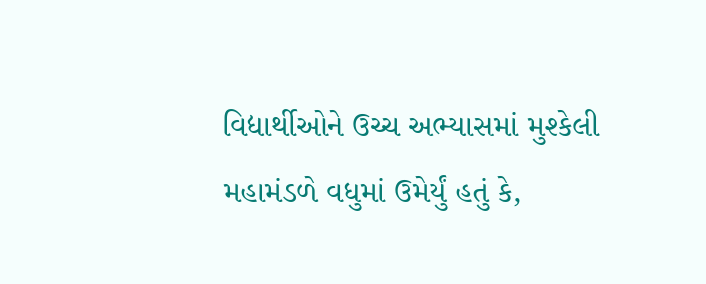વિદ્યાર્થીઓને ઉચ્ચ અભ્યાસમાં મુશ્કેલી મહામંડળે વધુમાં ઉમેર્યું હતું કે,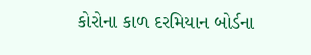કોરોના કાળ દરમિયાન બોર્ડના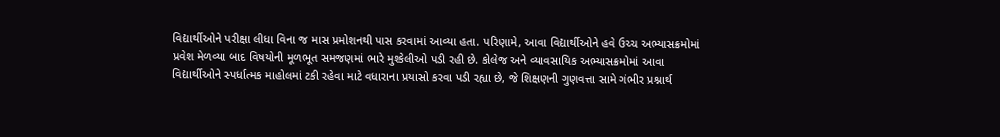વિદ્યાર્થીઓને પરીક્ષા લીધા વિના જ માસ પ્રમોશનથી પાસ કરવામાં આવ્યા હતા. પરિણામે, આવા વિદ્યાર્થીઓને હવે ઉચ્ચ અભ્યાસક્રમોમાં પ્રવેશ મેળવ્યા બાદ વિષયોની મૂળભૂત સમજણમાં ભારે મુશ્કેલીઓ પડી રહી છે. કોલેજ અને વ્યાવસાયિક અભ્યાસક્રમોમાં આવા વિદ્યાર્થીઓને સ્પર્ધાત્મક માહોલમાં ટકી રહેવા માટે વધારાના પ્રયાસો કરવા પડી રહ્યા છે, જે શિક્ષણની ગુણવત્તા સામે ગંભીર પ્રશ્નાર્થ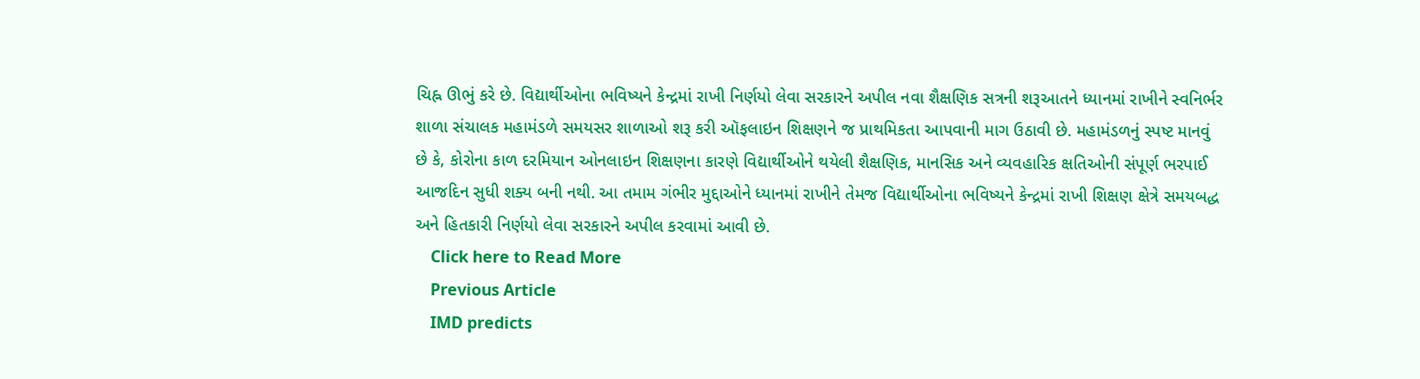ચિહ્ન ઊભું કરે છે. વિદ્યાર્થીઓના ભવિષ્યને કેન્દ્રમાં રાખી નિર્ણયો લેવા સરકારને અપીલ નવા શૈક્ષણિક સત્રની શરૂઆતને ધ્યાનમાં રાખીને સ્વનિર્ભર શાળા સંચાલક મહામંડળે સમયસર શાળાઓ શરૂ કરી ઑફલાઇન શિક્ષણને જ પ્રાથમિકતા આપવાની માગ ઉઠાવી છે. મહામંડળનું સ્પષ્ટ માનવું છે કે, કોરોના કાળ દરમિયાન ઓનલાઇન શિક્ષણના કારણે વિદ્યાર્થીઓને થયેલી શૈક્ષણિક, માનસિક અને વ્યવહારિક ક્ષતિઓની સંપૂર્ણ ભરપાઈ આજદિન સુધી શક્ય બની નથી. આ તમામ ગંભીર મુદ્દાઓને ધ્યાનમાં રાખીને તેમજ વિદ્યાર્થીઓના ભવિષ્યને કેન્દ્રમાં રાખી શિક્ષણ ક્ષેત્રે સમયબદ્ધ અને હિતકારી નિર્ણયો લેવા સરકારને અપીલ કરવામાં આવી છે.
    Click here to Read More
    Previous Article
    IMD predicts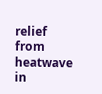relief from heatwave in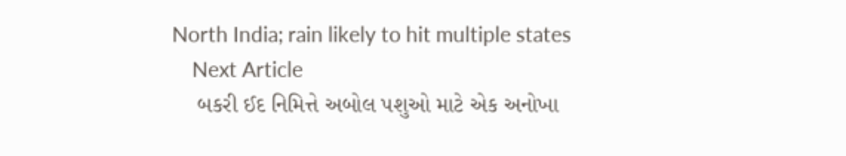North India; rain likely to hit multiple states
    Next Article
    બકરી ઈદ નિમિત્તે અબોલ પશુઓ માટે એક અનોખા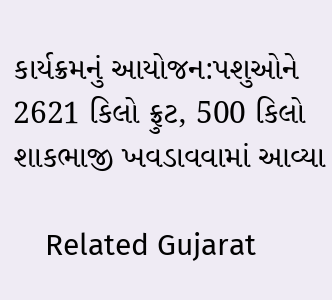કાર્યક્રમનું આયોજન:પશુઓને 2621 કિલો ફ્રુટ, 500 કિલો શાકભાજી ખવડાવવામાં આવ્યા

    Related Gujarat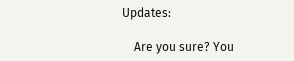Updates:

    Are you sure? You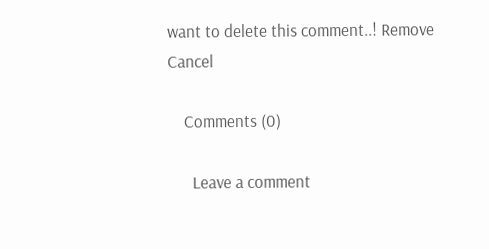want to delete this comment..! Remove Cancel

    Comments (0)

      Leave a comment